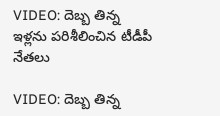VIDEO: దెబ్బ తిన్న ఇళ్లను పరిశీలించిన టీడీపీ నేతలు

VIDEO: దెబ్బ తిన్న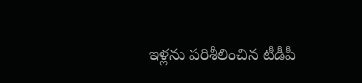ఇళ్లను పరిశీలించిన టీడీపీ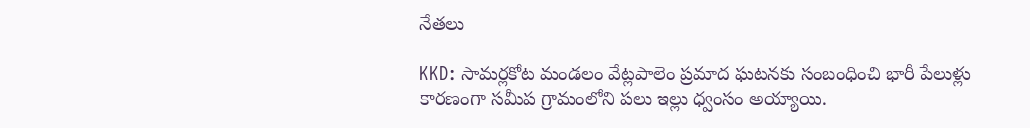నేతలు

KKD: సామర్లకోట మండలం వేట్లపాలెం ప్రమాద ఘటనకు సంబంధించి భారీ పేలుళ్లు కారణంగా సమీప గ్రామంలోని పలు ఇల్లు ధ్వంసం అయ్యాయి.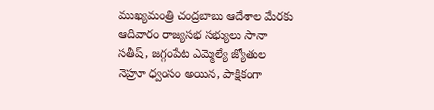ముఖ్యమంత్రి చంద్రబాబు ఆదేశాల మేరకు ఆదివారం రాజ్యసభ సభ్యులు సానా సతీష్, జగ్గంపేట ఎమ్మెల్యే జ్యోతుల నెహ్రూ ధ్వంసం అయిన, పాక్షికంగా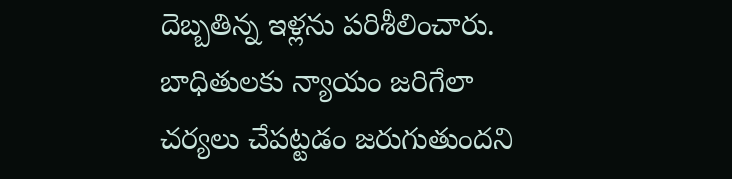దెబ్బతిన్న ఇళ్లను పరిశీలించారు. బాధితులకు న్యాయం జరిగేలా చర్యలు చేపట్టడం జరుగుతుందని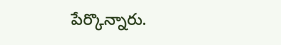పేర్కొన్నారు.